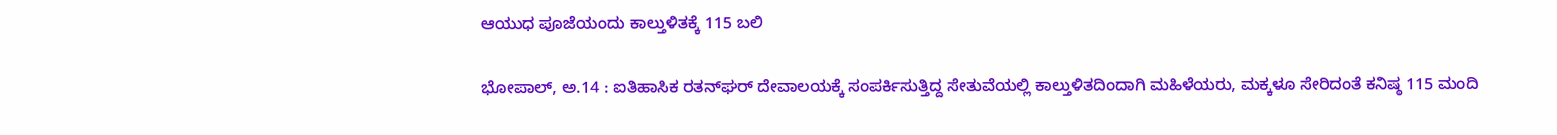ಆಯುಧ ಪೂಜೆಯಂದು ಕಾಲ್ತುಳಿತಕ್ಕೆ 115 ಬಲಿ

ಭೋಪಾಲ್, ಅ.14 : ಐತಿಹಾಸಿಕ ರತನ್‌ಘರ್ ದೇವಾಲಯಕ್ಕೆ ಸಂಪರ್ಕಿಸುತ್ತಿದ್ದ ಸೇತುವೆಯಲ್ಲಿ ಕಾಲ್ತುಳಿತದಿಂದಾಗಿ ಮಹಿಳೆಯರು, ಮಕ್ಕಳೂ ಸೇರಿದಂತೆ ಕನಿಷ್ಠ 115 ಮಂದಿ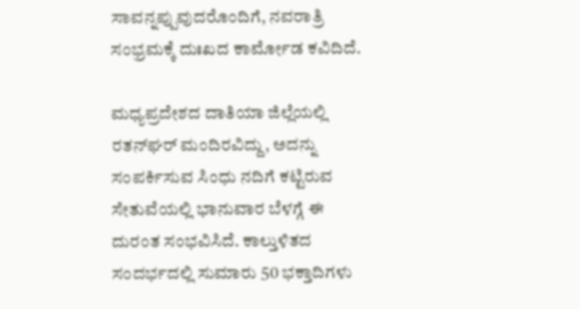ಸಾವನ್ನಪ್ಪುವುದರೊಂದಿಗೆ, ನವರಾತ್ರಿ ಸಂಭ್ರಮಕ್ಕೆ ದುಃಖದ ಕಾರ್ಮೋಡ ಕವಿದಿದೆ.

ಮಧ್ಯಪ್ರದೇಶದ ದಾತಿಯಾ ಜಿಲ್ಲೆಯಲ್ಲಿ ರತನ್‌ಘರ್ ಮಂದಿರವಿದ್ದು, ಅದನ್ನು ಸಂಪರ್ಕಿಸುವ ಸಿಂಧು ನದಿಗೆ ಕಟ್ಟಿರುವ ಸೇತುವೆಯಲ್ಲಿ ಭಾನುವಾರ ಬೆಳಗ್ಗೆ ಈ ದುರಂತ ಸಂಭವಿಸಿದೆ. ಕಾಲ್ತುಳಿತದ ಸಂದರ್ಭದಲ್ಲಿ ಸುಮಾರು 50 ಭಕ್ತಾದಿಗಳು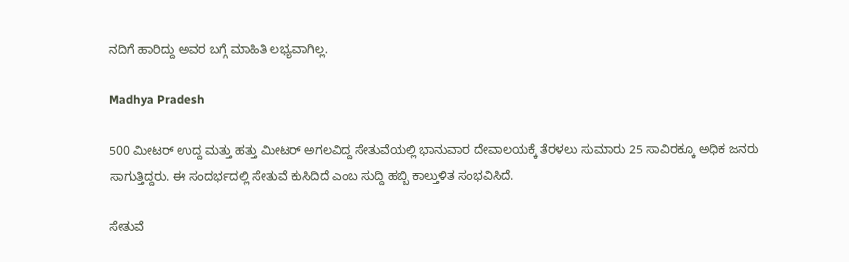ನದಿಗೆ ಹಾರಿದ್ದು ಅವರ ಬಗ್ಗೆ ಮಾಹಿತಿ ಲಭ್ಯವಾಗಿಲ್ಲ.

Madhya Pradesh

500 ಮೀಟರ್ ಉದ್ದ ಮತ್ತು ಹತ್ತು ಮೀಟರ್ ಅಗಲವಿದ್ದ ಸೇತುವೆಯಲ್ಲಿ ಭಾನುವಾರ ದೇವಾಲಯಕ್ಕೆ ತೆರಳಲು ಸುಮಾರು 25 ಸಾವಿರಕ್ಕೂ ಅಧಿಕ ಜನರು ಸಾಗುತ್ತಿದ್ದರು. ಈ ಸಂದರ್ಭದಲ್ಲಿ ಸೇತುವೆ ಕುಸಿದಿದೆ ಎಂಬ ಸುದ್ದಿ ಹಬ್ಬಿ ಕಾಲ್ತುಳಿತ ಸಂಭವಿಸಿದೆ.

ಸೇತುವೆ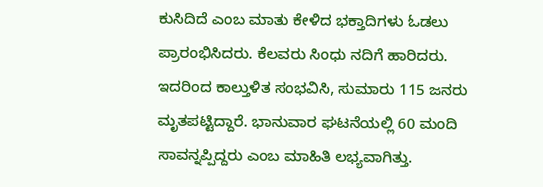ಕುಸಿದಿದೆ ಎಂಬ ಮಾತು ಕೇಳಿದ ಭಕ್ತಾದಿಗಳು ಓಡಲು ಪ್ರಾರಂಭಿಸಿದರು. ಕೆಲವರು ಸಿಂಧು ನದಿಗೆ ಹಾರಿದರು. ಇದರಿಂದ ಕಾಲ್ತುಳಿತ ಸಂಭವಿಸಿ, ಸುಮಾರು 115 ಜನರು ಮೃತಪಟ್ಟಿದ್ದಾರೆ. ಭಾನುವಾರ ಘಟನೆಯಲ್ಲಿ 60 ಮಂದಿ ಸಾವನ್ನಪ್ಪಿದ್ದರು ಎಂಬ ಮಾಹಿತಿ ಲಭ್ಯವಾಗಿತ್ತು.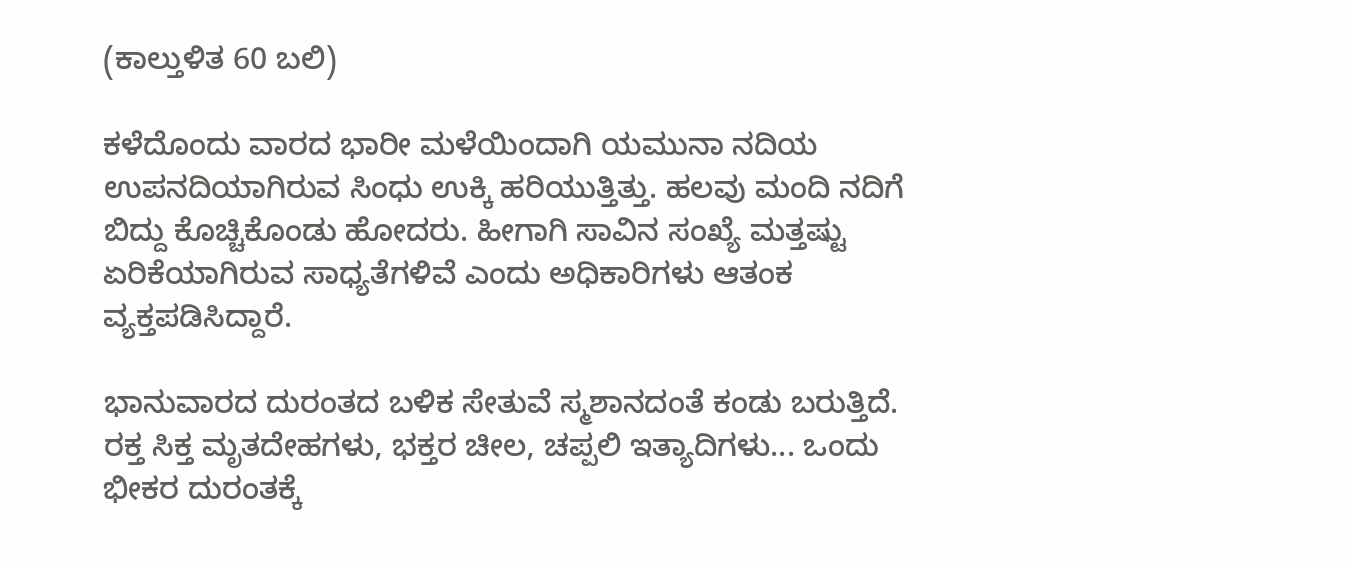(ಕಾಲ್ತುಳಿತ 60 ಬಲಿ)

ಕಳೆದೊಂದು ವಾರದ ಭಾರೀ ಮಳೆಯಿಂದಾಗಿ ಯಮುನಾ ನದಿಯ ಉಪನದಿಯಾಗಿರುವ ಸಿಂಧು ಉಕ್ಕಿ ಹರಿಯುತ್ತಿತ್ತು. ಹಲವು ಮಂದಿ ನದಿಗೆ ಬಿದ್ದು ಕೊಚ್ಚಿಕೊಂಡು ಹೋದರು. ಹೀಗಾಗಿ ಸಾವಿನ ಸಂಖ್ಯೆ ಮತ್ತಷ್ಟು ಏರಿಕೆಯಾಗಿರುವ ಸಾಧ್ಯತೆಗಳಿವೆ ಎಂದು ಅಧಿಕಾರಿಗಳು ಆತಂಕ ವ್ಯಕ್ತಪಡಿಸಿದ್ದಾರೆ.

ಭಾನುವಾರದ ದುರಂತದ ಬಳಿಕ ಸೇತುವೆ ಸ್ಮಶಾನದಂತೆ ಕಂಡು ಬರುತ್ತಿದೆ. ರಕ್ತ ಸಿಕ್ತ ಮೃತದೇಹಗಳು, ಭಕ್ತರ ಚೀಲ, ಚಪ್ಪಲಿ ಇತ್ಯಾದಿಗಳು... ಒಂದು ಭೀಕರ ದುರಂತಕ್ಕೆ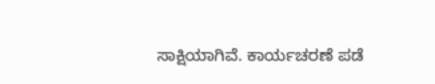ಸಾಕ್ಷಿಯಾಗಿವೆ. ಕಾರ್ಯಚರಣೆ ಪಡೆ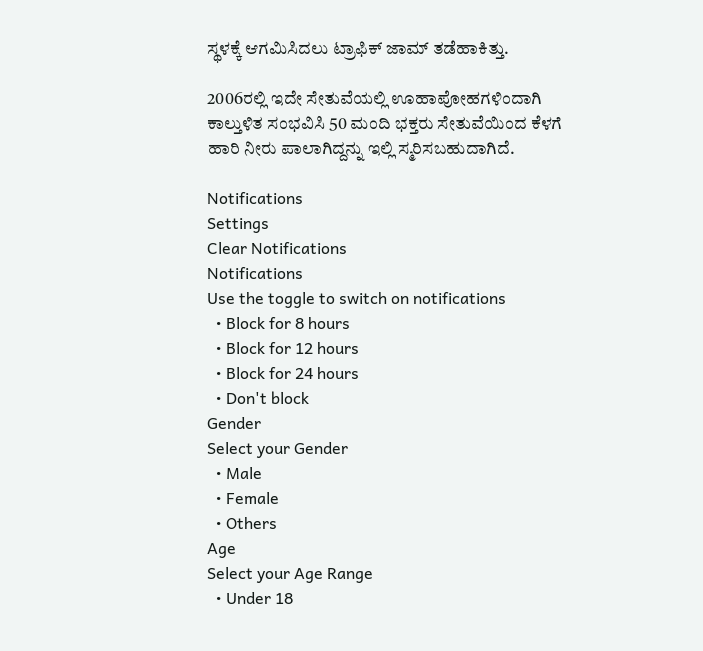ಸ್ಥಳಕ್ಕೆ ಆಗಮಿಸಿದಲು ಟ್ರಾಫಿಕ್ ಜಾಮ್ ತಡೆಹಾಕಿತ್ತು.

2006ರಲ್ಲಿ ಇದೇ ಸೇತುವೆಯಲ್ಲಿ ಊಹಾಪೋಹಗಳಿಂದಾಗಿ ಕಾಲ್ತುಳಿತ ಸಂಭವಿಸಿ 50 ಮಂದಿ ಭಕ್ತರು ಸೇತುವೆಯಿಂದ ಕೆಳಗೆ ಹಾರಿ ನೀರು ಪಾಲಾಗಿದ್ದನ್ನು ಇಲ್ಲಿ ಸ್ಮರಿಸಬಹುದಾಗಿದೆ.

Notifications
Settings
Clear Notifications
Notifications
Use the toggle to switch on notifications
  • Block for 8 hours
  • Block for 12 hours
  • Block for 24 hours
  • Don't block
Gender
Select your Gender
  • Male
  • Female
  • Others
Age
Select your Age Range
  • Under 18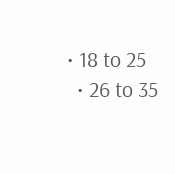• 18 to 25
  • 26 to 35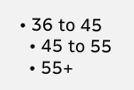• 36 to 45
  • 45 to 55
  • 55+